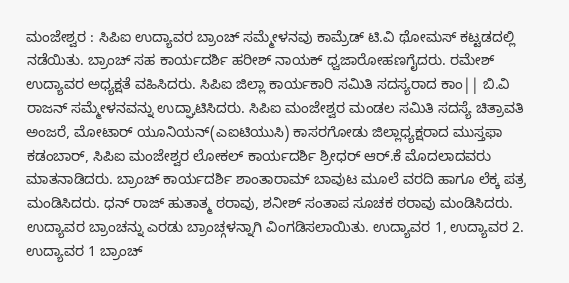ಮಂಜೇಶ್ವರ : ಸಿಪಿಐ ಉದ್ಯಾವರ ಬ್ರಾಂಚ್ ಸಮ್ಮೇಳನವು ಕಾಮ್ರೆಡ್ ಟಿ.ವಿ ಥೋಮಸ್ ಕಟ್ಟಡದಲ್ಲಿ ನಡೆಯಿತು. ಬ್ರಾಂಚ್ ಸಹ ಕಾರ್ಯದರ್ಶಿ ಹರೀಶ್ ನಾಯಕ್ ಧ್ವಜಾರೋಹಣಗೈದರು. ರಮೇಶ್ ಉದ್ಯಾವರ ಅಧ್ಯಕ್ಷತೆ ವಹಿಸಿದರು. ಸಿಪಿಐ ಜಿಲ್ಲಾ ಕಾರ್ಯಕಾರಿ ಸಮಿತಿ ಸದಸ್ಯರಾದ ಕಾಂ|| ಬಿ.ವಿ ರಾಜನ್ ಸಮ್ಮೇಳನವನ್ನು ಉದ್ಘಾಟಿಸಿದರು. ಸಿಪಿಐ ಮಂಜೇಶ್ವರ ಮಂಡಲ ಸಮಿತಿ ಸದಸ್ಯೆ ಚಿತ್ರಾವತಿ ಅಂಜರೆ, ಮೋಟಾರ್ ಯೂನಿಯನ್(ಎಐಟಿಯುಸಿ) ಕಾಸರಗೋಡು ಜಿಲ್ಲಾಧ್ಯಕ್ಷರಾದ ಮುಸ್ತಫಾ ಕಡಂಬಾರ್, ಸಿಪಿಐ ಮಂಜೇಶ್ವರ ಲೋಕಲ್ ಕಾರ್ಯದರ್ಶಿ ಶ್ರೀಧರ್ ಆರ್.ಕೆ ಮೊದಲಾದವರು ಮಾತನಾಡಿದರು. ಬ್ರಾಂಚ್ ಕಾರ್ಯದರ್ಶಿ ಶಾಂತಾರಾಮ್ ಬಾವುಟ ಮೂಲೆ ವರದಿ ಹಾಗೂ ಲೆಕ್ಕ ಪತ್ರ ಮಂಡಿಸಿದರು. ಧನ್ ರಾಜ್ ಹುತಾತ್ಮ ಠರಾವು, ಶನೀಶ್ ಸಂತಾಪ ಸೂಚಕ ಠರಾವು ಮಂಡಿಸಿದರು. ಉದ್ಯಾವರ ಬ್ರಾಂಚನ್ನು ಎರಡು ಬ್ರಾಂಚ್ಗಳನ್ನಾಗಿ ವಿಂಗಡಿಸಲಾಯಿತು. ಉದ್ಯಾವರ 1, ಉದ್ಯಾವರ 2. ಉದ್ಯಾವರ 1 ಬ್ರಾಂಚ್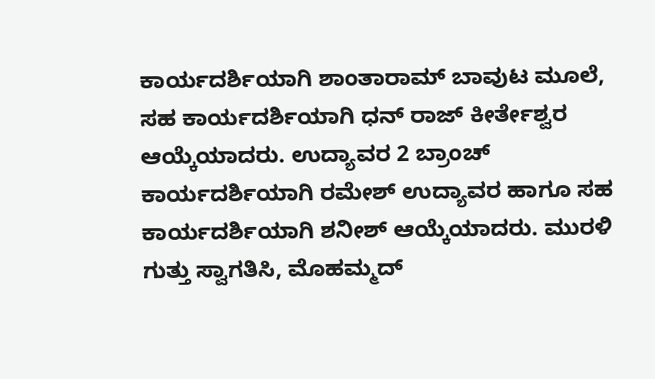ಕಾರ್ಯದರ್ಶಿಯಾಗಿ ಶಾಂತಾರಾಮ್ ಬಾವುಟ ಮೂಲೆ, ಸಹ ಕಾರ್ಯದರ್ಶಿಯಾಗಿ ಧನ್ ರಾಜ್ ಕೀರ್ತೇಶ್ವರ ಆಯ್ಕೆಯಾದರು. ಉದ್ಯಾವರ 2 ಬ್ರಾಂಚ್ ಕಾರ್ಯದರ್ಶಿಯಾಗಿ ರಮೇಶ್ ಉದ್ಯಾವರ ಹಾಗೂ ಸಹ ಕಾರ್ಯದರ್ಶಿಯಾಗಿ ಶನೀಶ್ ಆಯ್ಕೆಯಾದರು. ಮುರಳಿ ಗುತ್ತು ಸ್ವಾಗತಿಸಿ, ಮೊಹಮ್ಮದ್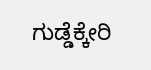ಗುಡ್ಡೆಕ್ಕೇರಿ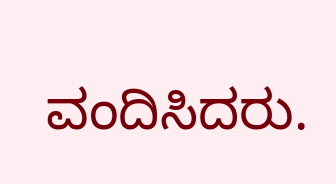ವಂದಿಸಿದರು.